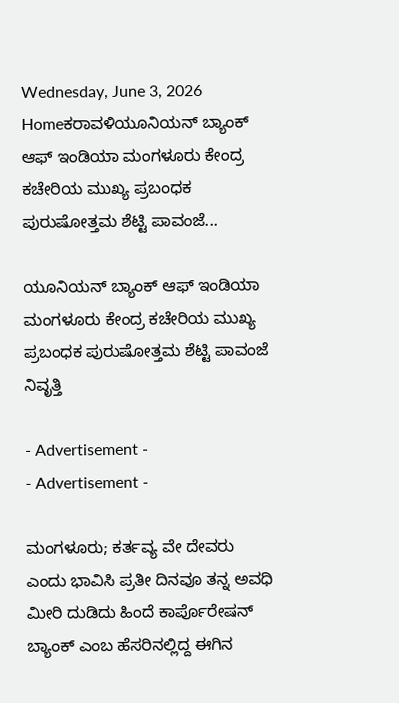Wednesday, June 3, 2026
Homeಕರಾವಳಿಯೂನಿಯನ್ ಬ್ಯಾಂಕ್ ಆಫ್ ಇಂಡಿಯಾ ಮಂಗಳೂರು ಕೇಂದ್ರ ಕಚೇರಿಯ ಮುಖ್ಯ ಪ್ರಬಂಧಕ ಪುರುಷೋತ್ತಮ ಶೆಟ್ಟಿ ಪಾವಂಜೆ...

ಯೂನಿಯನ್ ಬ್ಯಾಂಕ್ ಆಫ್ ಇಂಡಿಯಾ ಮಂಗಳೂರು ಕೇಂದ್ರ ಕಚೇರಿಯ ಮುಖ್ಯ ಪ್ರಬಂಧಕ ಪುರುಷೋತ್ತಮ ಶೆಟ್ಟಿ ಪಾವಂಜೆ ನಿವೃತ್ತಿ

- Advertisement -
- Advertisement -

ಮಂಗಳೂರು; ಕರ್ತವ್ಯ ವೇ ದೇವರು ಎಂದು ಭಾವಿಸಿ ಪ್ರತೀ ದಿನವೂ ತನ್ನ ಅವಧಿ ಮೀರಿ ದುಡಿದು ಹಿಂದೆ ಕಾರ್ಪೊರೇಷನ್ ಬ್ಯಾಂಕ್ ಎಂಬ ಹೆಸರಿನಲ್ಲಿದ್ದ ಈಗಿನ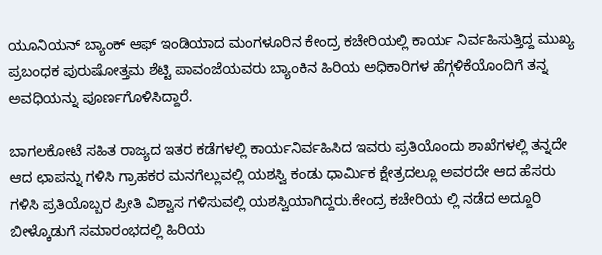ಯೂನಿಯನ್ ಬ್ಯಾಂಕ್ ಆಫ್ ಇಂಡಿಯಾದ ಮಂಗಳೂರಿನ ಕೇಂದ್ರ ಕಚೇರಿಯಲ್ಲಿ ಕಾರ್ಯ ನಿರ್ವಹಿಸುತ್ತಿದ್ದ ಮುಖ್ಯ ಪ್ರಬಂಧಕ ಪುರುಷೋತ್ತಮ ಶೆಟ್ಟಿ ಪಾವಂಜೆಯವರು ಬ್ಯಾಂಕಿನ ಹಿರಿಯ ಅಧಿಕಾರಿಗಳ ಹೆಗ್ಗಳಿಕೆಯೊಂದಿಗೆ ತನ್ನ ಅವಧಿಯನ್ನು ಪೂರ್ಣಗೊಳಿಸಿದ್ದಾರೆ.

ಬಾಗಲಕೋಟೆ ಸಹಿತ ರಾಜ್ಯದ ಇತರ ಕಡೆಗಳಲ್ಲಿ ಕಾರ್ಯನಿರ್ವಹಿಸಿದ ಇವರು ಪ್ರತಿಯೊಂದು ಶಾಖೆಗಳಲ್ಲಿ ತನ್ನದೇ ಆದ ಛಾಪನ್ನು ಗಳಿಸಿ ಗ್ರಾಹಕರ ಮನಗೆಲ್ಲುವಲ್ಲಿ ಯಶಸ್ವಿ ಕಂಡು ಧಾರ್ಮಿಕ ಕ್ಷೇತ್ರದಲ್ಲೂ ಅವರದೇ ಆದ ಹೆಸರು ಗಳಿಸಿ ಪ್ರತಿಯೊಬ್ಬರ ಪ್ರೀತಿ ವಿಶ್ವಾಸ ಗಳಿಸುವಲ್ಲಿ ಯಶಸ್ವಿಯಾಗಿದ್ದರು.ಕೇಂದ್ರ ಕಚೇರಿಯ ಲ್ಲಿ ನಡೆದ ಅದ್ದೂರಿ ಬೀಳ್ಕೊಡುಗೆ ಸಮಾರಂಭದಲ್ಲಿ ಹಿರಿಯ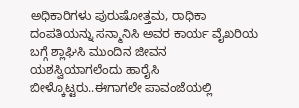ಅಧಿಕಾರಿಗಳು ಪುರುಷೋತ್ತಮ, ರಾಧಿಕಾ ದಂಪತಿಯನ್ನು ಸನ್ಮಾನಿಸಿ ಅವರ ಕಾರ್ಯ ವೈಖರಿಯ ಬಗ್ಗೆ ಶ್ಲಾಘಿಸಿ ಮುಂದಿನ ಜೀವನ ಯಶಸ್ವಿಯಾಗಲೆಂದು ಹಾರೈಸಿ ಬೀಳ್ಕೊಟ್ಟರು..ಈಗಾಗಲೇ ಪಾವಂಜೆಯಲ್ಲಿ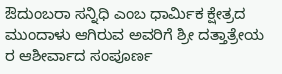ಔದುಂಬರಾ ಸನ್ನಿಧಿ ಎಂಬ ಧಾರ್ಮಿಕ ಕ್ಷೇತ್ರದ  ಮುಂದಾಳು ಆಗಿರುವ ಅವರಿಗೆ ಶ್ರೀ ದತ್ತಾತ್ರೇಯ ರ ಆಶೀರ್ವಾದ ಸಂಪೂರ್ಣ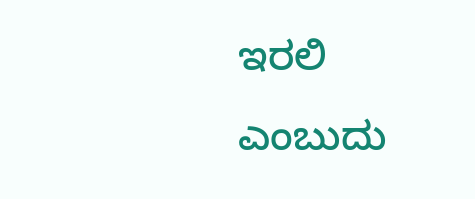ಇರಲಿ ಎಂಬುದು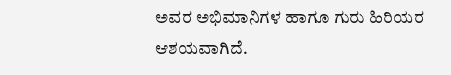ಅವರ ಅಭಿಮಾನಿಗಳ ಹಾಗೂ ಗುರು ಹಿರಿಯರ ಆಶಯವಾಗಿದೆ.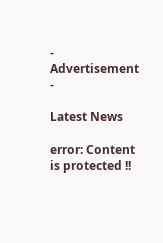- Advertisement -

Latest News

error: Content is protected !!